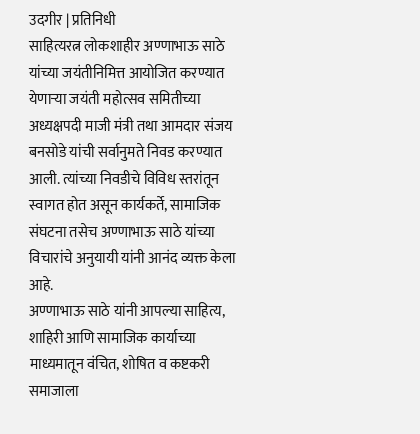उदगीर | प्रतिनिधी
साहित्यरत्न लोकशाहीर अण्णाभाऊ साठे यांच्या जयंतीनिमित्त आयोजित करण्यात येणाऱ्या जयंती महोत्सव समितीच्या अध्यक्षपदी माजी मंत्री तथा आमदार संजय बनसोडे यांची सर्वानुमते निवड करण्यात आली. त्यांच्या निवडीचे विविध स्तरांतून स्वागत होत असून कार्यकर्ते, सामाजिक संघटना तसेच अण्णाभाऊ साठे यांच्या विचारांचे अनुयायी यांनी आनंद व्यक्त केला आहे.
अण्णाभाऊ साठे यांनी आपल्या साहित्य, शाहिरी आणि सामाजिक कार्याच्या माध्यमातून वंचित, शोषित व कष्टकरी समाजाला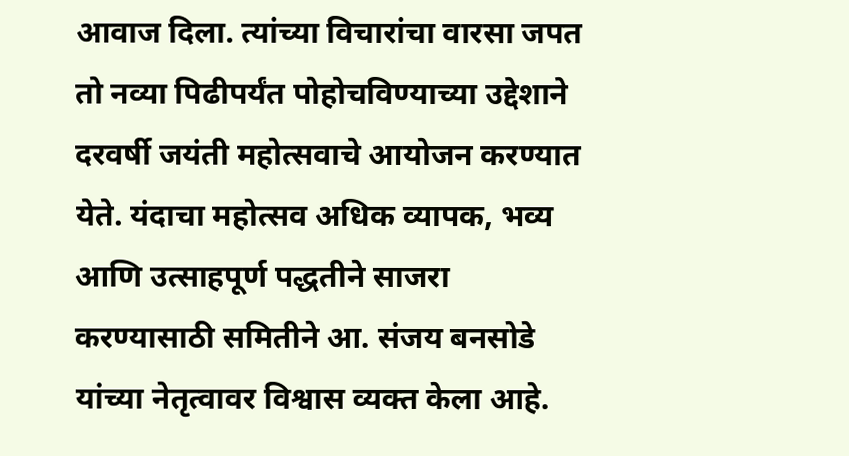आवाज दिला. त्यांच्या विचारांचा वारसा जपत तो नव्या पिढीपर्यंत पोहोचविण्याच्या उद्देशाने दरवर्षी जयंती महोत्सवाचे आयोजन करण्यात येते. यंदाचा महोत्सव अधिक व्यापक, भव्य आणि उत्साहपूर्ण पद्धतीने साजरा करण्यासाठी समितीने आ. संजय बनसोडे यांच्या नेतृत्वावर विश्वास व्यक्त केला आहे.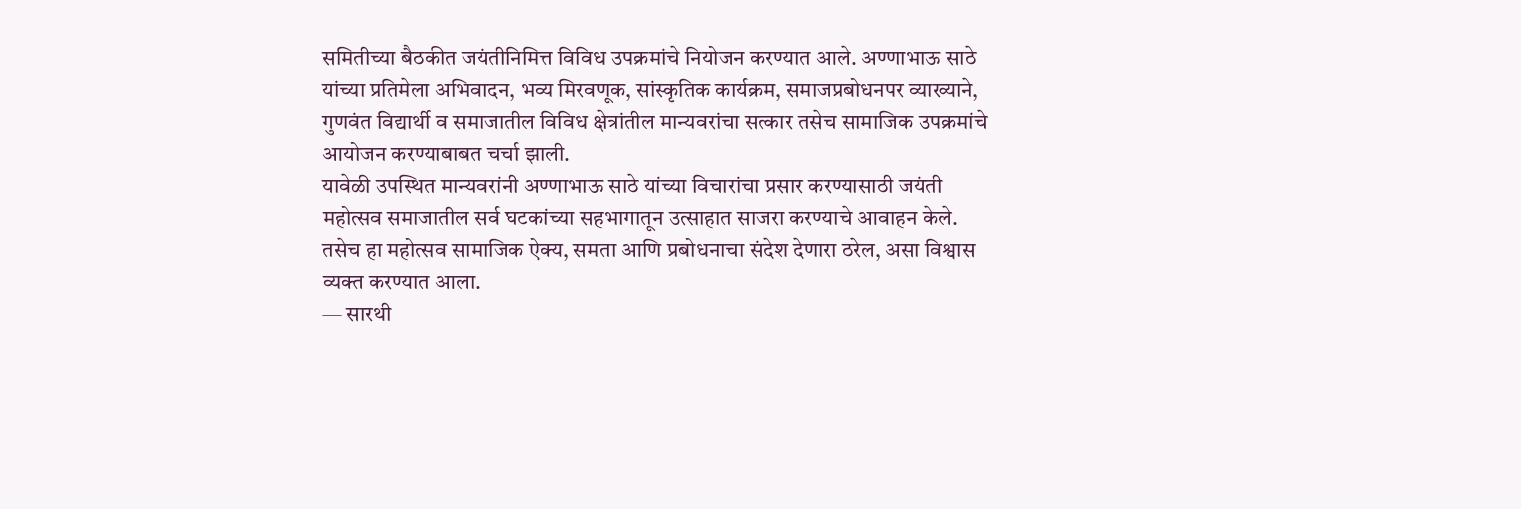समितीच्या बैठकीत जयंतीनिमित्त विविध उपक्रमांचे नियोजन करण्यात आले. अण्णाभाऊ साठे यांच्या प्रतिमेला अभिवादन, भव्य मिरवणूक, सांस्कृतिक कार्यक्रम, समाजप्रबोधनपर व्याख्याने, गुणवंत विद्यार्थी व समाजातील विविध क्षेत्रांतील मान्यवरांचा सत्कार तसेच सामाजिक उपक्रमांचे आयोजन करण्याबाबत चर्चा झाली.
यावेळी उपस्थित मान्यवरांनी अण्णाभाऊ साठे यांच्या विचारांचा प्रसार करण्यासाठी जयंती महोत्सव समाजातील सर्व घटकांच्या सहभागातून उत्साहात साजरा करण्याचे आवाहन केले. तसेच हा महोत्सव सामाजिक ऐक्य, समता आणि प्रबोधनाचा संदेश देणारा ठरेल, असा विश्वास व्यक्त करण्यात आला.
— सारथी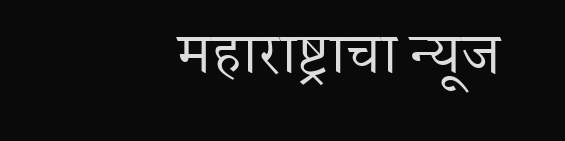महाराष्ट्राचा न्यूज